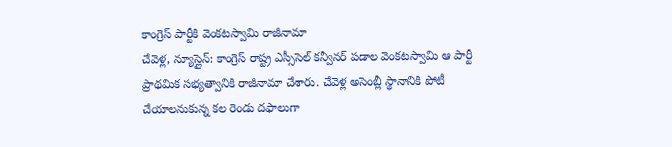కాంగ్రెస్ పార్టీకి వెంకటస్వామి రాజీనామా
చేవెళ్ల, న్యూస్లైన్: కాంగ్రెస్ రాష్ట్ర ఎస్సీసెల్ కన్వీనర్ పడాల వెంకటస్వామి ఆ పార్టీ ప్రాథమిక సభ్యత్వానికి రాజీనామా చేశారు. చేవెళ్ల అసెంబ్లీ స్థానానికి పోటీ చేయాలనుకున్న కల రెండు దఫాలుగా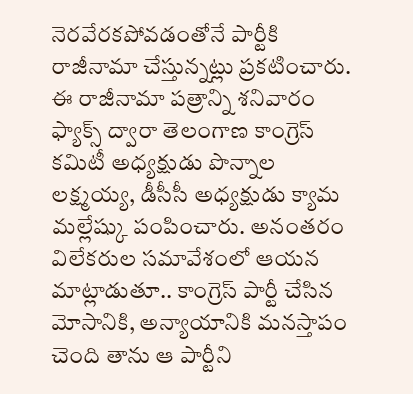నెరవేరకపోవడంతోనే పార్టీకి రాజీనామా చేస్తున్నట్లు ప్రకటించారు.
ఈ రాజీనామా పత్రాన్ని శనివారం ఫ్యాక్స్ ద్వారా తెలంగాణ కాంగ్రెస్ కమిటీ అధ్యక్షుడు పొన్నాల లక్ష్మయ్య, డీసీసీ అధ్యక్షుడు క్యామ మల్లేష్కు పంపించారు. అనంతరం విలేకరుల సమావేశంలో ఆయన మాట్లాడుతూ.. కాంగ్రెస్ పార్టీ చేసిన మోసానికి, అన్యాయానికి మనస్తాపం చెంది తాను ఆ పార్టీని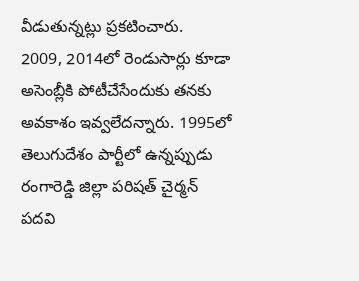వీడుతున్నట్లు ప్రకటించారు.
2009, 2014లో రెండుసార్లు కూడా అసెంబ్లీకి పోటీచేసేందుకు తనకు అవకాశం ఇవ్వలేదన్నారు. 1995లో తెలుగుదేశం పార్టీలో ఉన్నప్పుడు రంగారెడ్డి జిల్లా పరిషత్ చైర్మన్ పదవి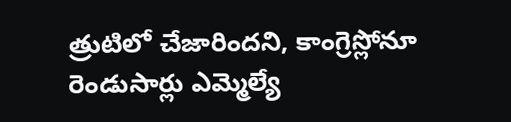త్రుటిలో చేజారిందని, కాంగ్రెస్లోనూ రెండుసార్లు ఎమ్మెల్యే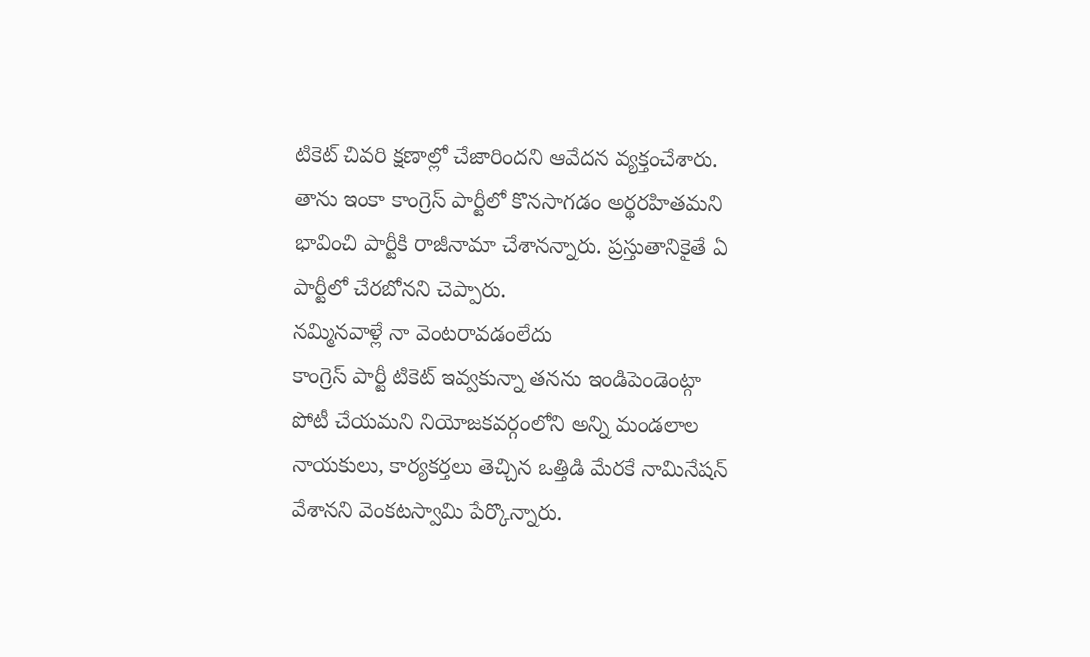టికెట్ చివరి క్షణాల్లో చేజారిందని ఆవేదన వ్యక్తంచేశారు. తాను ఇంకా కాంగ్రెస్ పార్టీలో కొనసాగడం అర్థరహితమని భావించి పార్టీకి రాజీనామా చేశానన్నారు. ప్రస్తుతానికైతే ఏ పార్టీలో చేరబోనని చెప్పారు.
నమ్మినవాళ్లే నా వెంటరావడంలేదు
కాంగ్రెస్ పార్టీ టికెట్ ఇవ్వకున్నా తనను ఇండిపెండెంట్గా పోటీ చేయమని నియోజకవర్గంలోని అన్ని మండలాల నాయకులు, కార్యకర్తలు తెచ్చిన ఒత్తిడి మేరకే నామినేషన్ వేశానని వెంకటస్వామి పేర్కొన్నారు.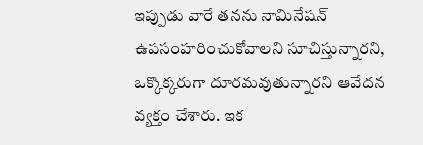ఇప్పుడు వారే తనను నామినేషన్ ఉపసంహరించుకోవాలని సూచిస్తున్నారని, ఒక్కొక్కరుగా దూరమవుతున్నారని ఆవేదన వ్యక్తం చేశారు. ఇక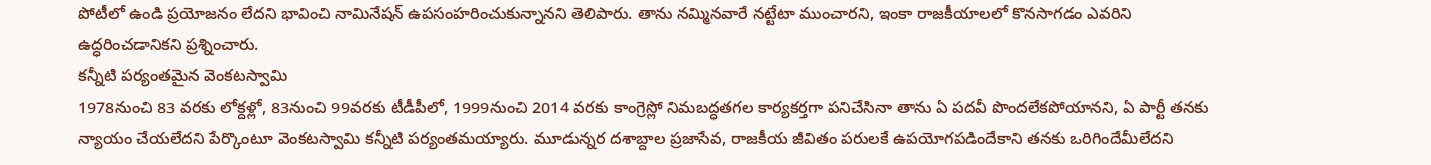పోటీలో ఉండి ప్రయోజనం లేదని భావించి నామినేషన్ ఉపసంహరించుకున్నానని తెలిపారు. తాను నమ్మినవారే నట్టేటా ముంచారని, ఇంకా రాజకీయాలలో కొనసాగడం ఎవరిని ఉద్ధరించడానికని ప్రశ్నించారు.
కన్నీటి పర్యంతమైన వెంకటస్వామి
1978నుంచి 83 వరకు లోక్దళ్లో, 83నుంచి 99వరకు టీడీపీలో, 1999నుంచి 2014 వరకు కాంగ్రెస్లో నిమబద్ధతగల కార్యకర్తగా పనిచేసినా తాను ఏ పదవీ పొందలేకపోయానని, ఏ పార్టీ తనకు న్యాయం చేయలేదని పేర్కొంటూ వెంకటస్వామి కన్నీటి పర్యంతమయ్యారు. మూడున్నర దశాబ్దాల ప్రజాసేవ, రాజకీయ జీవితం పరులకే ఉపయోగపడిందేకాని తనకు ఒరిగిందేమీలేదని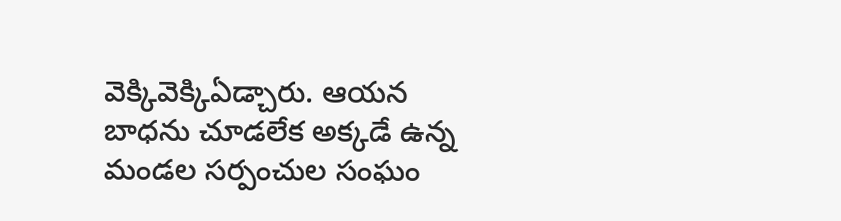వెక్కివెక్కిఏడ్చారు. ఆయన బాధను చూడలేక అక్కడే ఉన్న మండల సర్పంచుల సంఘం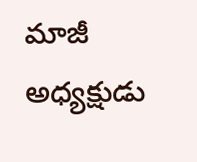మాజీ అధ్యక్షుడు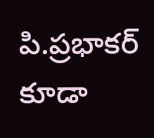పి.ప్రభాకర్ కూడా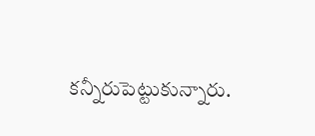కన్నీరుపెట్టుకున్నారు.